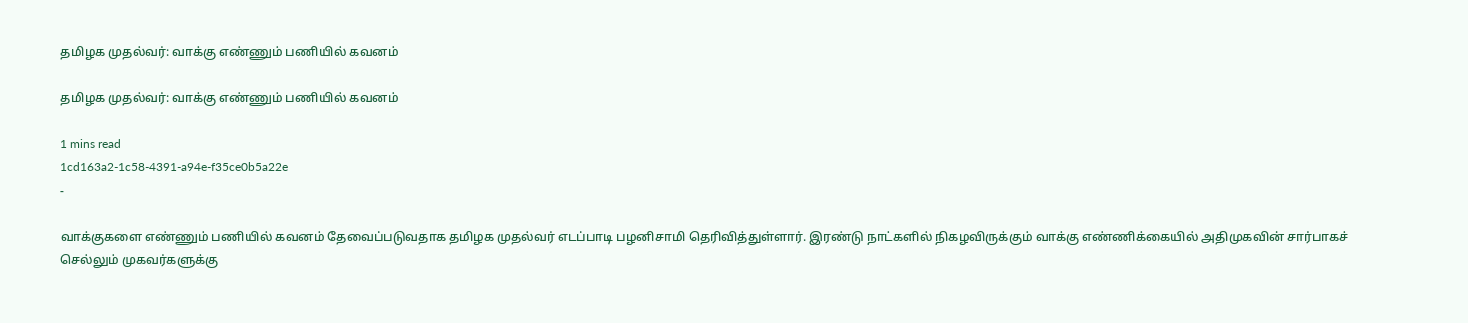தமிழக முதல்வர்: வாக்கு எண்ணும் பணியில் கவனம்

தமிழக முதல்வர்: வாக்கு எண்ணும் பணியில் கவனம்

1 mins read
1cd163a2-1c58-4391-a94e-f35ce0b5a22e
-

வாக்குகளை எண்ணும் பணியில் கவனம் தேவைப்படுவதாக தமிழக முதல்வர் எடப்பாடி பழனிசாமி தெரிவித்துள்ளார். இரண்டு நாட்களில் நிகழவிருக்கும் வாக்கு எண்ணிக்கையில் அதிமுகவின் சார்பாகச் செல்லும் முகவர்களுக்கு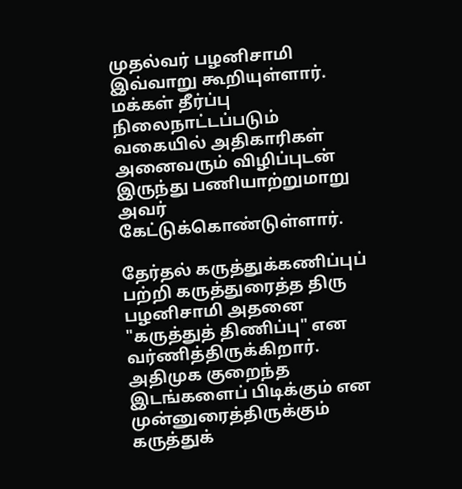முதல்வர் பழனிசாமி இவ்வாறு கூறியுள்ளார். மக்கள் தீர்ப்பு நிலைநாட்டப்படும் வகையில் அதிகாரிகள் அனைவரும் விழிப்புடன் இருந்து பணியாற்றுமாறு அவர் கேட்டுக்கொண்டுள்ளார்.

தேர்தல் கருத்துக்கணிப்புப் பற்றி கருத்துரைத்த திரு பழனிசாமி அதனை "கருத்துத் திணிப்பு" என வர்ணித்திருக்கிறார். அதிமுக குறைந்த இடங்களைப் பிடிக்கும் என முன்னுரைத்திருக்கும் கருத்துக்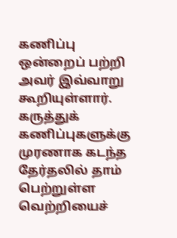கணிப்பு ஒன்றைப் பற்றி அவர் இவ்வாறு கூறியுள்ளார். கருத்துக் கணிப்புகளுக்கு முரணாக கடந்த தேர்தலில் தாம் பெற்றுள்ள வெற்றியைச்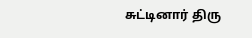சுட்டினார் திரு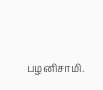பழனிசாமி.